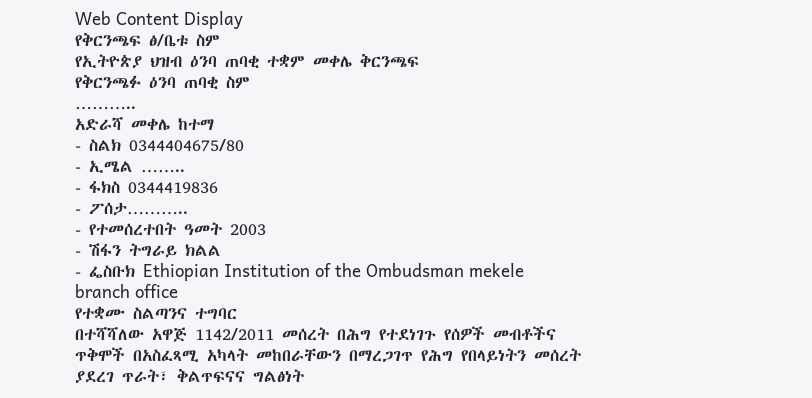Web Content Display
የቅርንጫፍ ፅ/ቤቱ ስም
የኢትዮጵያ ህዝብ ዕንባ ጠባቂ ተቋም መቀሌ ቅርንጫፍ
የቅርንጫፉ ዕንባ ጠባቂ ስም
………..
አድራሻ መቀሌ ከተማ
- ስልክ 0344404675/80
- ኢሜል ……..
- ፋክስ 0344419836
- ፖሰታ………..
- የተመሰረተበት ዓመት 2003
- ሽፋን ትግራይ ክልል
- ፌስቡክ Ethiopian Institution of the Ombudsman mekele branch office
የተቋሙ ስልጣንና ተግባር
በተሻሻለው አዋጅ 1142/2011 መሰረት በሕግ የተደነገጉ የሰዎች መብቶችና ጥቅሞች በአስፈጻሚ አካላት መከበራቸውን በማረጋገጥ የሕግ የበላይነትን መሰረት ያደረገ ጥራት፣ ቅልጥፍናና ግልፅነት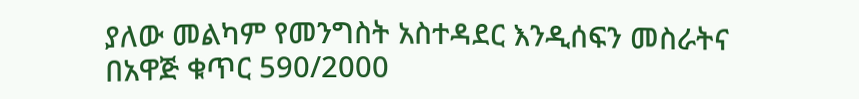ያለው መልካም የመንግስት አስተዳደር እንዲሰፍን መስራትና በአዋጅ ቁጥር 590/2000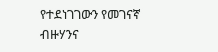የተደነገገውን የመገናኛ ብዙሃንና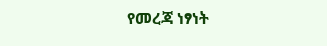የመረጃ ነፃነት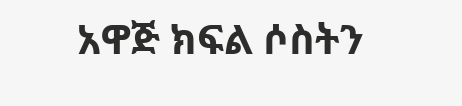አዋጅ ክፍል ሶስትን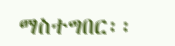ማስተግበር፡፡